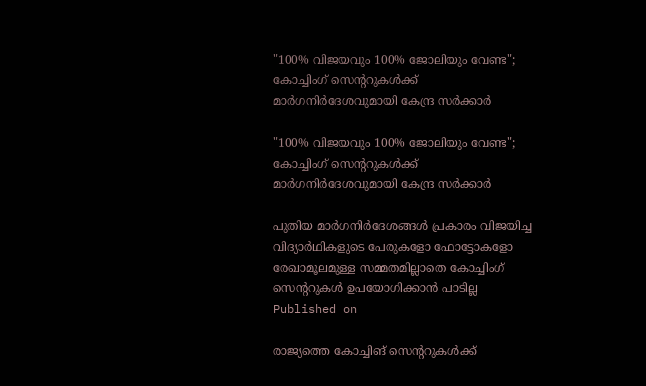"100% വിജയവും 100% ജോലിയും വേണ്ട"; കോച്ചിംഗ് സെൻ്ററുകൾക്ക് മാർഗനിർദേശവുമായി കേന്ദ്ര സർക്കാർ

"100% വിജയവും 100% ജോലിയും വേണ്ട"; കോച്ചിംഗ് സെൻ്ററുകൾക്ക് മാർഗനിർദേശവുമായി കേന്ദ്ര സർക്കാർ

പുതിയ മാർഗനിർദേശങ്ങൾ പ്രകാരം വിജയിച്ച വിദ്യാർഥികളുടെ പേരുകളോ ഫോട്ടോകളോ രേഖാമൂലമുള്ള സമ്മതമില്ലാതെ കോച്ചിംഗ് സെൻ്ററുകൾ ഉപയോഗിക്കാൻ പാടില്ല
Published on

രാജ്യത്തെ കോച്ചിങ് സെൻ്ററുകൾക്ക്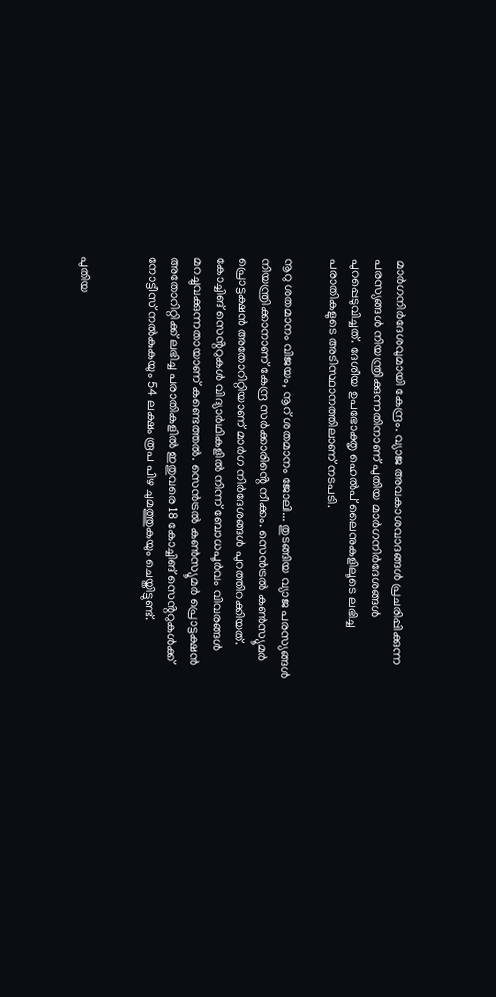മാർഗനിർദേശവുമായി കേന്ദ്രം. വ്യാജ അവകാശവാദങ്ങൾ പ്രചരിപ്പിക്കുന്ന പരസ്യങ്ങൾ നിയന്ത്രിക്കുന്നതിനാണ് പുതിയ മാർഗനിർദേശങ്ങൾ പുറപ്പെടുവിച്ചത്. ദേശീയ ഉപഭോക്തൃ ഹെൽപ് ലൈനുകളിലൂടെ ലഭിച്ച പരാതികളുടെ അടിസ്ഥാനത്തിലാണ് നടപടി.

നൂറു ശതമാനം വിജയം, നൂറ് ശതമാനം ജോലി... തുടങ്ങിയ വ്യാജ പരസ്യങ്ങൾ നിയന്ത്രിക്കാനാണ് കേന്ദ്ര സർക്കാരിൻ്റെ നീക്കം. സെൻട്രൽ കൺസ്യൂമർ പ്രൊട്ടക്ഷൻ അതോറിറ്റിയാണ് മാർഗ നിർദേശങ്ങൾ പുറത്തിറക്കിയത്. കോച്ചിങ് സെൻ്ററുകൾ വിദ്യാർഥികളിൽ നിന്ന് ബോധപൂർവം വിവരങ്ങൾ മറച്ചുവക്കുന്നതായാണ് കണ്ടെത്തൽ. സെൻട്രൽ കൺസ്യൂമർ പ്രൊട്ടക്ഷൻ അതോറിറ്റിക്ക് ലഭിച്ച പരാതികളിൽ ഇതുവരെ 18 കോച്ചിങ് സെൻ്ററുകൾക്ക് നോട്ടീസ് നൽകുകയും 54 ലക്ഷം രൂപ പിഴ ചുമത്തുകയും ചെയ്തിട്ടുണ്ട്.


പുതിയ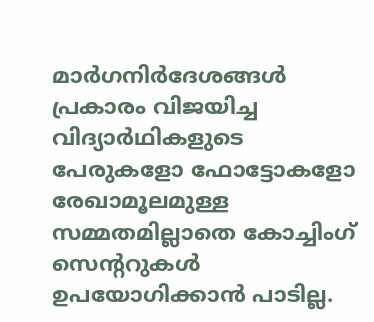മാർഗനിർദേശങ്ങൾ പ്രകാരം വിജയിച്ച വിദ്യാർഥികളുടെ പേരുകളോ ഫോട്ടോകളോ രേഖാമൂലമുള്ള സമ്മതമില്ലാതെ കോച്ചിംഗ് സെൻ്ററുകൾ ഉപയോഗിക്കാൻ പാടില്ല.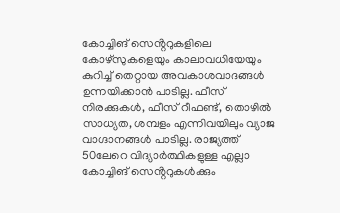കോച്ചിങ് സെൻ്ററുകളിലെ കോഴ്സുകളെയും കാലാവധിയേയും കുറിച്ച് തെറ്റായ അവകാശവാദങ്ങൾ ഉന്നയിക്കാൻ പാടില്ല. ഫീസ് നിരക്കുകൾ, ഫീസ് റീഫണ്ട്, തൊഴിൽ സാധ്യത, ശമ്പളം എന്നിവയിലും വ്യാജ വാഗ്ദാനങ്ങൾ പാടില്ല. രാജ്യത്ത് 50ലേറെ വിദ്യാർത്ഥികളുള്ള എല്ലാ കോച്ചിങ് സെൻ്ററുകൾക്കും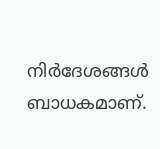നിർദേശങ്ങൾ ബാധകമാണ്.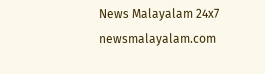News Malayalam 24x7
newsmalayalam.com